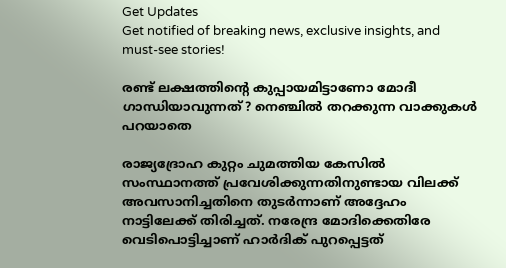Get Updates
Get notified of breaking news, exclusive insights, and must-see stories!

രണ്ട് ലക്ഷത്തിന്റെ കുപ്പായമിട്ടാണോ മോദീ ഗാന്ധിയാവുന്നത്? നെഞ്ചില്‍ തറക്കുന്ന വാക്കുകള്‍ പറയാതെ

രാജ്യദ്രോഹ കുറ്റം ചുമത്തിയ കേസില്‍ സംസ്ഥാനത്ത് പ്രവേശിക്കുന്നതിനുണ്ടായ വിലക്ക് അവസാനിച്ചതിനെ തുടര്‍ന്നാണ് അദ്ദേഹം നാട്ടിലേക്ക് തിരിച്ചത്. നരേന്ദ്ര മോദിക്കെതിരേ വെടിപൊട്ടിച്ചാണ് ഹാര്‍ദിക് പുറപ്പെട്ടത്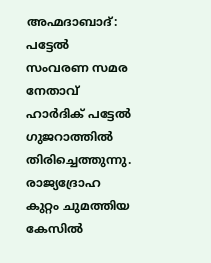അഹ്മദാബാദ്: പട്ടേല്‍ സംവരണ സമര നേതാവ് ഹാര്‍ദിക് പട്ടേല്‍ ഗുജറാത്തില്‍ തിരിച്ചെത്തുന്നു. രാജ്യദ്രോഹ കുറ്റം ചുമത്തിയ കേസില്‍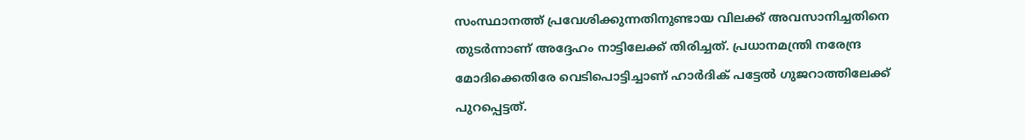സംസ്ഥാനത്ത് പ്രവേശിക്കുന്നതിനുണ്ടായ വിലക്ക് അവസാനിച്ചതിനെ തുടര്‍ന്നാണ് അദ്ദേഹം നാട്ടിലേക്ക് തിരിച്ചത്. പ്രധാനമന്ത്രി നരേന്ദ്ര മോദിക്കെതിരേ വെടിപൊട്ടിച്ചാണ് ഹാര്‍ദിക് പട്ടേല്‍ ഗുജറാത്തിലേക്ക് പുറപ്പെട്ടത്.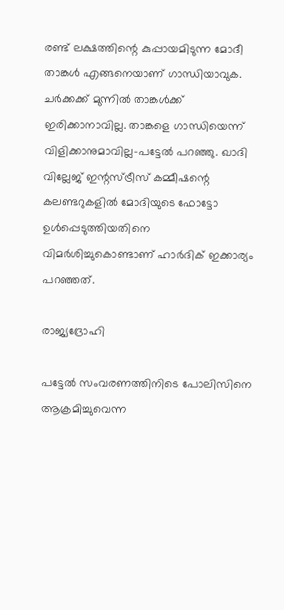രണ്ട് ലക്ഷത്തിന്റെ കുപ്പായമിടുന്ന മോദീ താങ്കള്‍ എങ്ങനെയാണ് ഗാന്ധിയാവുക. ചര്‍ക്കക്ക് മുന്നില്‍ താങ്കള്‍ക്ക് ഇരിക്കാനാവില്ല. താങ്കളെ ഗാന്ധിയെന്ന് വിളിക്കാനുമാവില്ല-പട്ടേല്‍ പറഞ്ഞു. ഖാദി വില്ലേജ് ഇന്റസ്ട്രീസ് കമ്മീഷന്റെ കലണ്ടറുകളില്‍ മോദിയുടെ ഫോട്ടോ ഉള്‍പ്പെടുത്തിയതിനെ വിമര്‍ശിച്ചുകൊണ്ടാണ് ഹാര്‍ദിക് ഇക്കാര്യം പറഞ്ഞത്.

രാജ്യദ്രോഹി

പട്ടേല്‍ സംവരണത്തിനിടെ പോലിസിനെ ആക്രമിച്ചുവെന്ന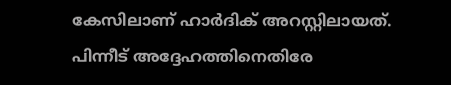കേസിലാണ് ഹാര്‍ദിക് അറസ്റ്റിലായത്. പിന്നീട് അദ്ദേഹത്തിനെതിരേ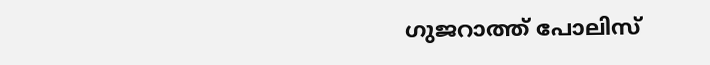ഗുജറാത്ത് പോലിസ്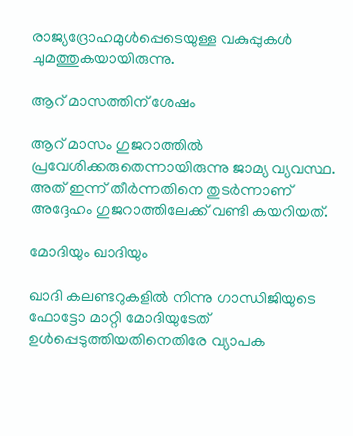രാജ്യദ്രോഹമുള്‍പ്പെടെയുള്ള വകുപ്പുകള്‍ ചുമത്തുകയായിരുന്നു.

ആറ് മാസത്തിന് ശേഷം

ആറ് മാസം ഗുജറാത്തില്‍ പ്രവേശിക്കരുതെന്നായിരുന്നു ജാമ്യ വ്യവസ്ഥ. അത് ഇന്ന് തീര്‍ന്നതിനെ തുടര്‍ന്നാണ് അദ്ദേഹം ഗുജറാത്തിലേക്ക് വണ്ടി കയറിയത്.

മോദിയും ഖാദിയും

ഖാദി കലണ്ടറുകളില്‍ നിന്നു ഗാന്ധിജിയുടെ ഫോട്ടോ മാറ്റി മോദിയുടേത് ഉള്‍പ്പെടുത്തിയതിനെതിരേ വ്യാപക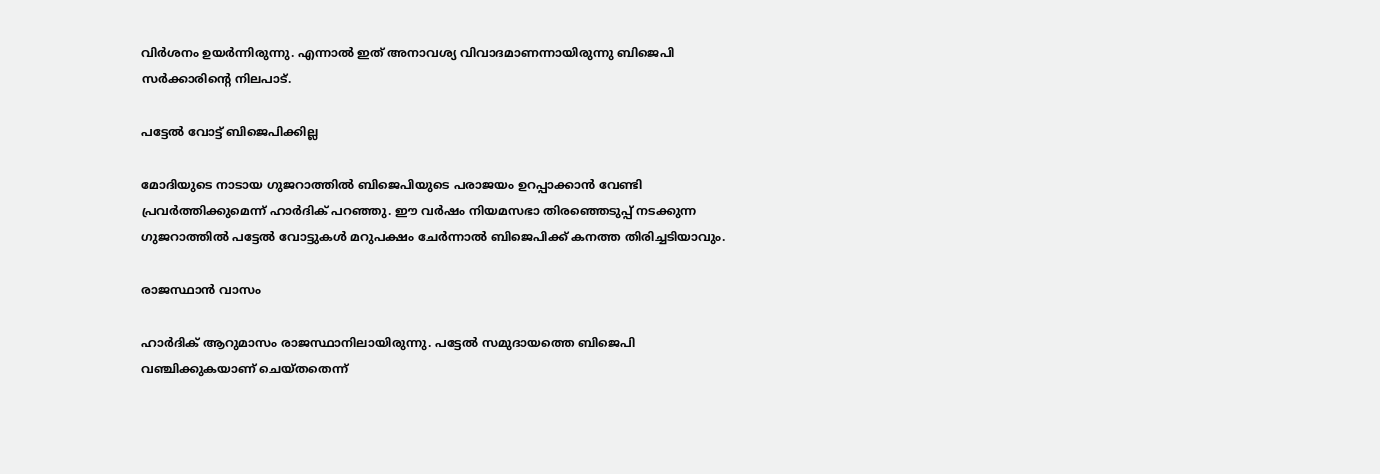വിര്‍ശനം ഉയര്‍ന്നിരുന്നു. എന്നാല്‍ ഇത് അനാവശ്യ വിവാദമാണന്നായിരുന്നു ബിജെപി സര്‍ക്കാരിന്റെ നിലപാട്.

പട്ടേല്‍ വോട്ട് ബിജെപിക്കില്ല

മോദിയുടെ നാടായ ഗുജറാത്തില്‍ ബിജെപിയുടെ പരാജയം ഉറപ്പാക്കാന്‍ വേണ്ടി പ്രവര്‍ത്തിക്കുമെന്ന് ഹാര്‍ദിക് പറഞ്ഞു. ഈ വര്‍ഷം നിയമസഭാ തിരഞ്ഞെടുപ്പ് നടക്കുന്ന ഗുജറാത്തില്‍ പട്ടേല്‍ വോട്ടുകള്‍ മറുപക്ഷം ചേര്‍ന്നാല്‍ ബിജെപിക്ക് കനത്ത തിരിച്ചടിയാവും.

രാജസ്ഥാന്‍ വാസം

ഹാര്‍ദിക് ആറുമാസം രാജസ്ഥാനിലായിരുന്നു. പട്ടേല്‍ സമുദായത്തെ ബിജെപി വഞ്ചിക്കുകയാണ് ചെയ്തതെന്ന്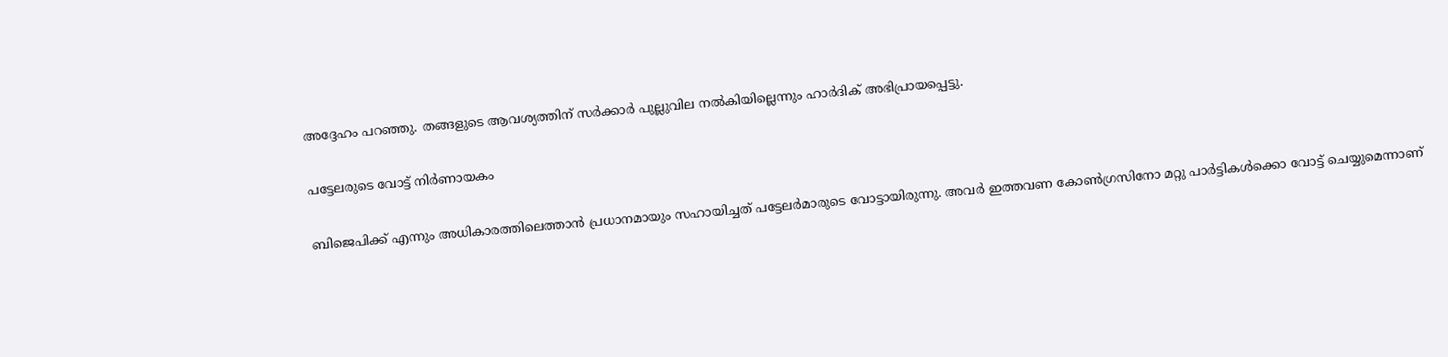അദ്ദേഹം പറഞ്ഞു. തങ്ങളുടെ ആവശ്യത്തിന് സര്‍ക്കാര്‍ പുല്ലുവില നല്‍കിയില്ലെന്നും ഹാര്‍ദിക് അഭിപ്രായപ്പെട്ടു.

പട്ടേലരുടെ വോട്ട് നിര്‍ണായകം

ബിജെപിക്ക് എന്നും അധികാരത്തിലെത്താന്‍ പ്രധാനമായും സഹായിച്ചത് പട്ടേലര്‍മാരുടെ വോട്ടായിരുന്നു. അവര്‍ ഇത്തവണ കോണ്‍ഗ്രസിനോ മറ്റു പാര്‍ട്ടികള്‍ക്കൊ വോട്ട് ചെയ്യുമെന്നാണ്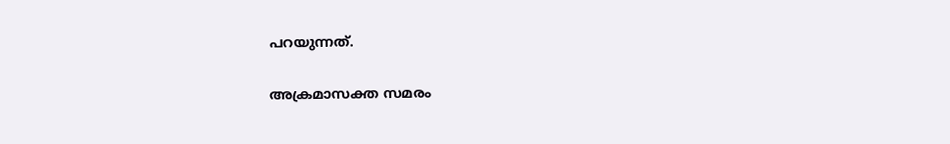പറയുന്നത്.

അക്രമാസക്ത സമരം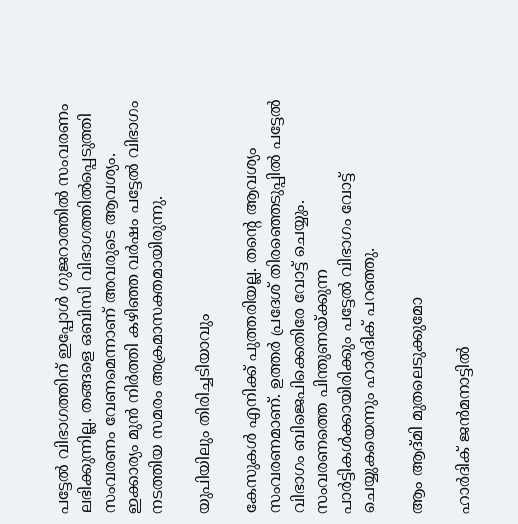പട്ടേല്‍ വിഭാഗത്തിന് ഇപ്പോള്‍ ഗുജറാത്തില്‍ സംവരണം ലഭിക്കുന്നില്ല. തങ്ങളെ ഒബിസി വിഭാഗത്തില്‍പ്പെടുത്തി സംവരണം വേണമെന്നാണ് അവരുടെ ആവശ്യം. ഇക്കാര്യം മുന്‍ നിര്‍ത്തി കഴിഞ്ഞ വര്‍ഷം പട്ടേല്‍ വിഭാഗം നടത്തിയ സമരം അക്രമാസക്തമായിരുന്നു.

യുപിയിലും തിരിച്ചടിയാവും

കേസുകള്‍ എനിക്ക് പുത്തരിയല്ല. തന്റെ ആവശ്യം സംവരണമാണ്. ഉത്തര്‍ പ്രദേശ് തിരഞ്ഞെടുപ്പില്‍ പട്ടേല്‍ വിഭാഗം ബിജെപിക്കെതിരേ വോട്ട് ചെയ്യും. സംവരണത്തെ പിന്തുണയ്ക്കുന്ന പാര്‍ട്ടികള്‍ക്കായിരിക്കും പട്ടേല്‍ വിഭാഗം വോട്ട് ചെയ്യുകയെന്നും ഹാര്‍ദിക് പറഞ്ഞു.

ആം ആദ്മി മുതലെടുക്കുമോ

ഹാര്‍ദിക് ജന്‍മനാട്ടില്‍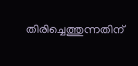തിരിച്ചെത്തുന്നതിന്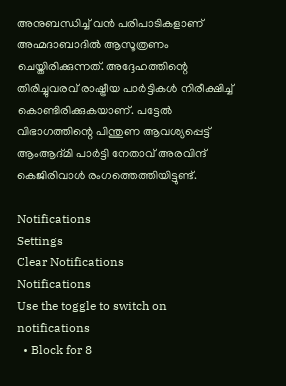അനുബന്ധിച്ച് വന്‍ പരിപാടികളാണ് അഹ്മദാബാദില്‍ ആസൂത്രണം ചെയ്തിരിക്കുന്നത്. അദ്ദേഹത്തിന്റെ തിരിച്ചുവരവ് രാഷ്ട്രീയ പാര്‍ട്ടികള്‍ നിരീക്ഷിച്ച് കൊണ്ടിരിക്കുകയാണ്. പട്ടേല്‍ വിഭാഗത്തിന്റെ പിന്തുണ ആവശ്യപ്പെട്ട് ആംആദ്മി പാര്‍ട്ടി നേതാവ് അരവിന്ദ് കെജിരിവാള്‍ രംഗത്തെത്തിയിട്ടുണ്ട്.

Notifications
Settings
Clear Notifications
Notifications
Use the toggle to switch on notifications
  • Block for 8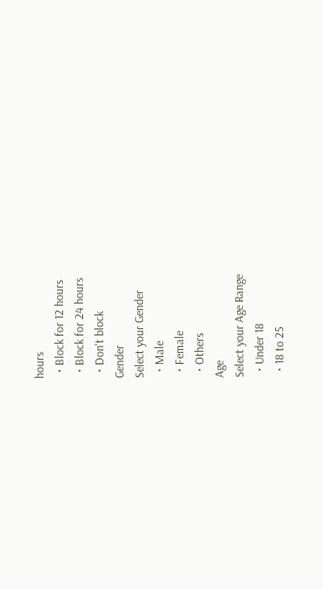hours
  • Block for 12 hours
  • Block for 24 hours
  • Don't block
Gender
Select your Gender
  • Male
  • Female
  • Others
Age
Select your Age Range
  • Under 18
  • 18 to 25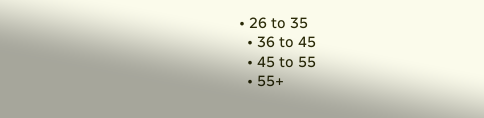• 26 to 35
  • 36 to 45
  • 45 to 55
  • 55+